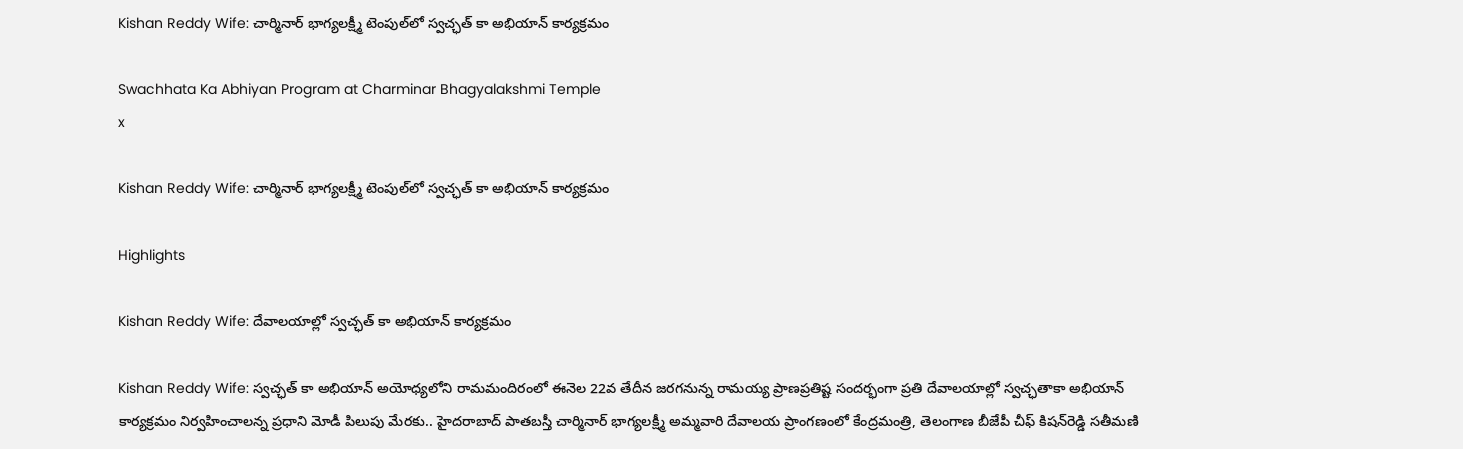Kishan Reddy Wife: చార్మినార్ భాగ్యలక్ష్మీ టెంపుల్‌లో స్వచ్ఛత్‌ కా అభియాన్ కార్యక్రమం

Swachhata Ka Abhiyan Program at Charminar Bhagyalakshmi Temple
x

Kishan Reddy Wife: చార్మినార్ భాగ్యలక్ష్మీ టెంపుల్‌లో స్వచ్ఛత్‌ కా అభియాన్ కార్యక్రమం

Highlights

Kishan Reddy Wife: దేవాలయాల్లో స్వచ్ఛత్ కా అభియాన్ కార్యక్రమం

Kishan Reddy Wife: స్వచ్ఛత్‌ కా అభియాన్ అయోధ్యలోని రామమందిరంలో ఈనెల 22వ తేదీన జరగనున్న రామయ్య ప్రాణప్రతిష్ట సందర్భంగా ప్రతి దేవాలయాల్లో స్వచ్ఛతాకా అభియాన్ కార్యక్రమం నిర్వహించాలన్న ప్రధాని మోడీ పిలుపు మేరకు.. హైదరాబాద్ పాతబస్తీ చార్మినార్ భాగ్యలక్ష్మీ అమ్మవారి దేవాలయ ప్రాంగణంలో కేంద్రమంత్రి, తెలంగాణ బీజేపీ చీఫ్ కిషన్‌రెడ్డి సతీమణి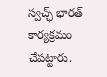స్వచ్ఛ్ భారత్ కార్యక్రమం చేపట్టారు.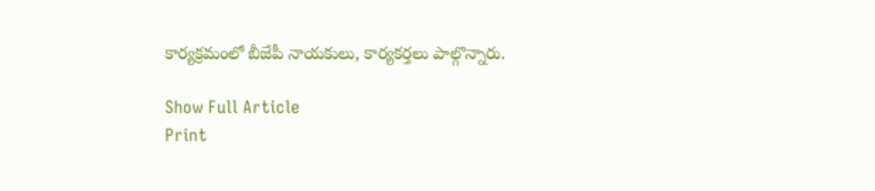కార్యక్రమంలో బీజేపీ నాయకులు, కార్యకర్తలు పాల్గొన్నారు.

Show Full Article
Print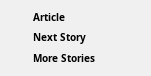Article
Next Story
More Stories